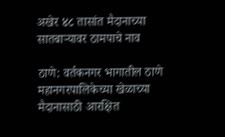अखेर ४८ तासांत मैदानाच्या सातबाऱ्यावर ठामपाचे नाव

ठाणे: वर्तकनगर भागातील ठाणे महानगरपालिकेच्या खेळाच्या मैदानासाठी आरक्षित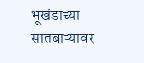भूखंडाच्या सातबाऱ्यावर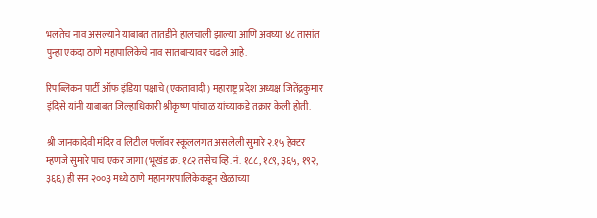भलतेच नाव असल्याने याबाबत तातडीने हालचाली झाल्या आणि अवघ्या ४८ तासांत पुन्हा एकदा ठाणे महापालिकेचे नाव सातबाऱ्यावर चढले आहे.

रिपब्लिकन पार्टी ऑफ इंडिया पक्षाचे (एकतावादी) महाराष्ट्र प्रदेश अध्यक्ष जितेंद्रकुमार इंदिसे यांनी याबाबत जिल्हाधिकारी श्रीकृष्ण पांचाळ यांच्याकडे तक्रार केली होती.

श्री जानकादेवी मंदिर व लिटील फ्लॉवर स्कूललगत असलेली सुमारे २.१५ हेक्टर म्हणजे सुमारे पाच एकर जागा (भूखंड क्र. १८२ तसेच व्हि.नं. १८८, १८९, ३६५, १९२, ३६६) ही सन २००३ मध्ये ठाणे महानगरपालिकेकडून खेळाच्या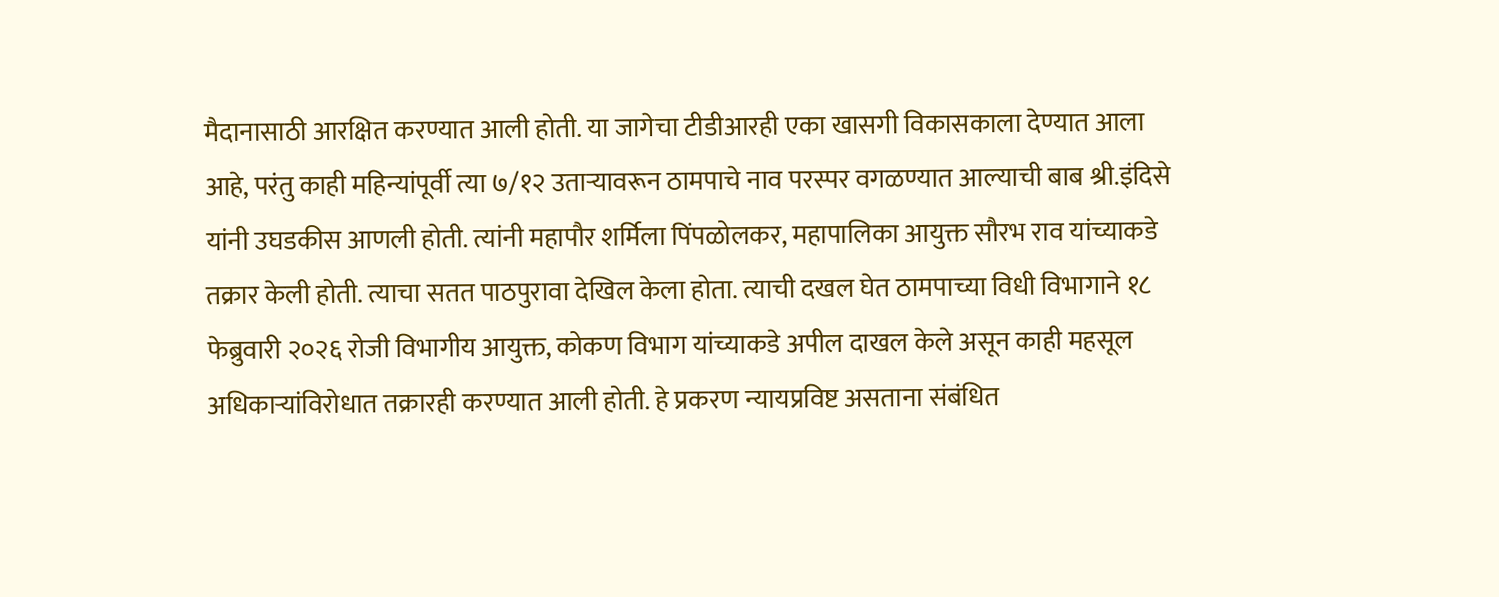मैदानासाठी आरक्षित करण्यात आली होती. या जागेचा टीडीआरही एका खासगी विकासकाला देण्यात आला आहे, परंतु काही महिन्यांपूर्वी त्या ७/१२ उताऱ्यावरून ठामपाचे नाव परस्पर वगळण्यात आल्याची बाब श्री.इंदिसे यांनी उघडकीस आणली होती. त्यांनी महापौर शर्मिला पिंपळोलकर, महापालिका आयुक्त सौरभ राव यांच्याकडे तक्रार केली होती. त्याचा सतत पाठपुरावा देखिल केला होता. त्याची दखल घेत ठामपाच्या विधी विभागाने १८ फेब्रुवारी २०२६ रोजी विभागीय आयुक्त, कोकण विभाग यांच्याकडे अपील दाखल केले असून काही महसूल अधिकाऱ्यांविरोधात तक्रारही करण्यात आली होती. हे प्रकरण न्यायप्रविष्ट असताना संबंधित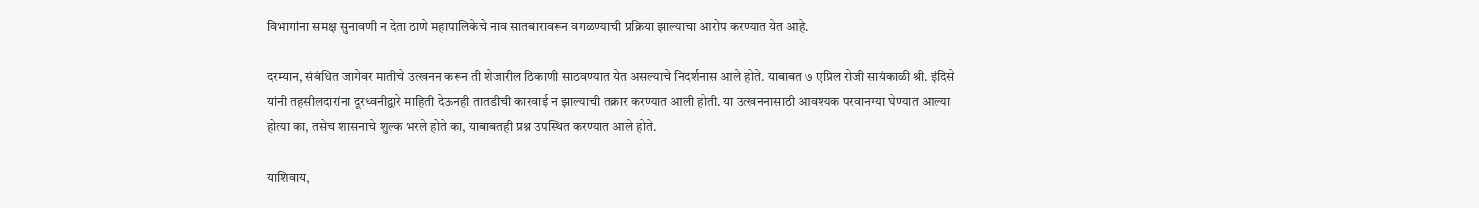विभागांना समक्ष सुनावणी न देता ठाणे महापालिकेचे नाव सातबारावरून वगळण्याची प्रक्रिया झाल्याचा आरोप करण्यात येत आहे.

दरम्यान, संबंधित जागेवर मातीचे उत्खनन करून ती शेजारील ठिकाणी साठवण्यात येत असल्याचे निदर्शनास आले होते. याबाबत ७ एप्रिल रोजी सायंकाळी श्री. इंदिसे यांनी तहसीलदारांना दूरध्वनीद्वारे माहिती देऊनही तातडीची कारवाई न झाल्याची तक्रार करण्यात आली होती. या उत्खननासाठी आवश्यक परवानग्या घेण्यात आल्या होत्या का, तसेच शासनाचे शुल्क भरले होते का, याबाबतही प्रश्न उपस्थित करण्यात आले होते.

याशिवाय,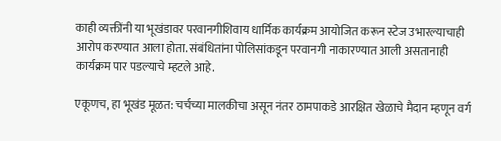काही व्यक्तींनी या भूखंडावर परवानगीशिवाय धार्मिक कार्यक्रम आयोजित करून स्टेज उभारल्याचाही आरोप करण्यात आला होता. संबंधितांना पोलिसांकडून परवानगी नाकारण्यात आली असतानाही कार्यक्रम पार पडल्याचे म्हटले आहे.

एकूणच, हा भूखंड मूळत: चर्चच्या मालकीचा असून नंतर ठामपाकडे आरक्षित खेळाचे मैदान म्हणून वर्ग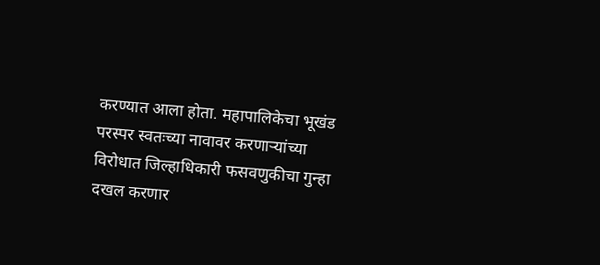करण्यात आला होता. महापालिकेचा भूखंड परस्पर स्वतःच्या नावावर करणाऱ्यांच्या विरोधात जिल्हाधिकारी फसवणुकीचा गुन्हा दखल करणार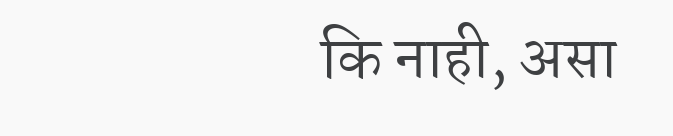कि नाही, असा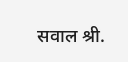सवाल श्री.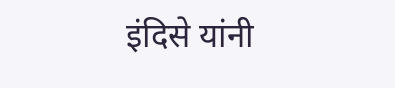इंदिसे यांनी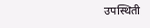उपस्थिती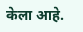केला आहे.